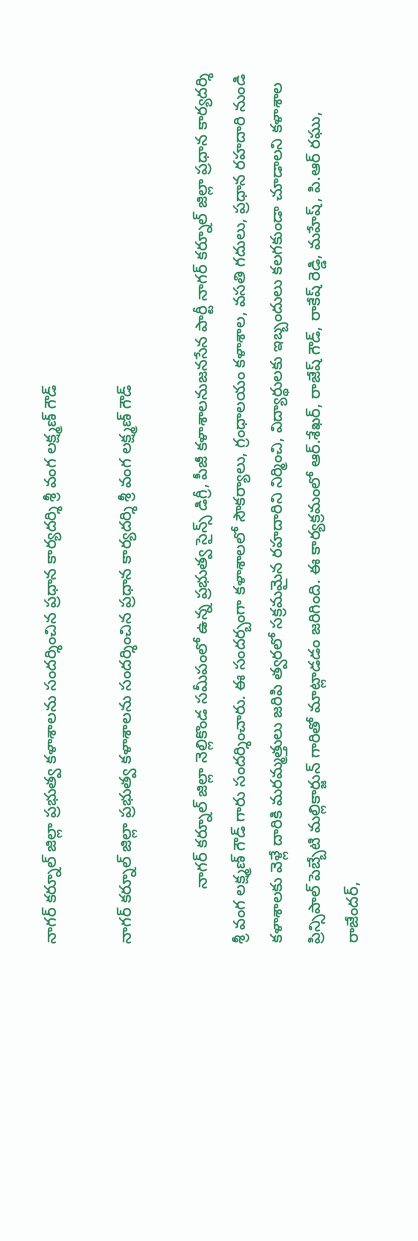నాగర్ కర్నూల్ జిల్లా ప్రభుత్వ కళాశాలను సందర్శించిన ప్రధాన కార్యదర్శి శ్రీ వంగ లక్ష్మణ్ గౌడ్

నాగర్ కర్నూల్ జిల్లా ప్రభుత్వ కళాశాలను సందర్శించిన ప్రధాన కార్యదర్శి శ్రీ వంగ లక్ష్మణ్ గౌడ్

            నాగర్ కర్నూల్ జిల్లా నెల్లికొండ సమీపంలో ఉన్న ప్రభుత్వ సైన్స్ డిగ్రీ, పీజీ కళాశాలనుజనసేన పార్టీ నాగర్ కర్నూల్ జిల్లా ప్రధాన కార్యదర్శి శ్రీ వంగ లక్ష్మణ్ గౌడ్ గారు సందర్శించారు. ఈ సందర్బంగా కళాశాలలో సౌకర్యాలు, గ్రంధాలయం కళాశాల, వసతి గదులు, ప్రధాన రహదారి నుండి కళాశాలకు వెళ్లే దారికి మరమ్మత్తులు జరిపి త్వరలో సక్రమమైన రహదారిని నిర్మించి, విద్యార్థులకు ఇబ్బందులు కలగకుండా చూడాలని కళాశాల ప్రిన్సిపాల్ పెబ్బేటి మల్లికార్జున్ గారితో మాట్లాడడం జరిగింది. ఈ కార్యక్రమంలో ఆర్.శేఖర్, రాజేష్ గౌడ్, రాకేష్ రెడ్డి, మహేష్, పి.ఆర్ రఘు, రాజేందర్,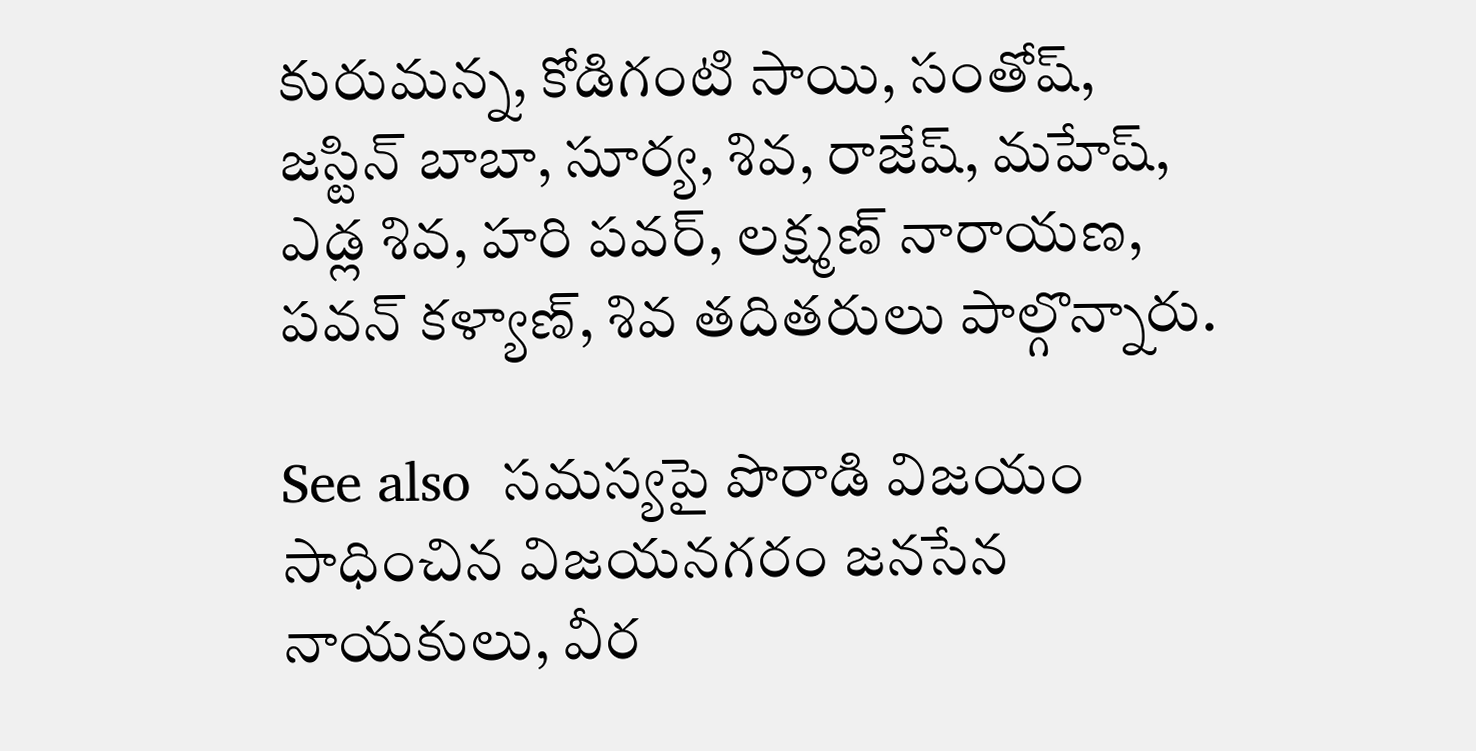కురుమన్న, కోడిగంటి సాయి, సంతోష్, జస్టిన్ బాబా, సూర్య, శివ, రాజేష్, మహేష్, ఎడ్ల శివ, హరి పవర్, లక్ష్మణ్ నారాయణ, పవన్ కళ్యాణ్, శివ తదితరులు పాల్గొన్నారు.

See also  సమస్యపై పొరాడి విజయం సాధించిన విజయనగరం జనసేన నాయకులు, వీర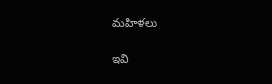మహిళలు

ఇవి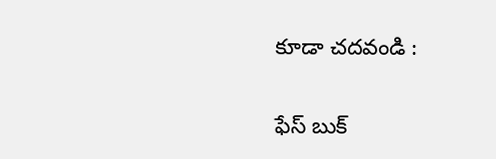కూడా చదవండి :

ఫేస్ బుక్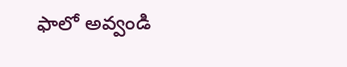ఫాలో అవ్వండి